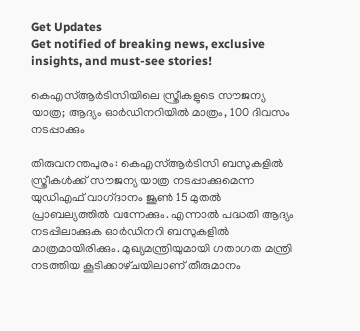Get Updates
Get notified of breaking news, exclusive insights, and must-see stories!

കെഎസ്ആർടിസിയിലെ സ്ത്രീകളുടെ സൗജന്യ യാത്ര; ആദ്യം ഓർഡിനറിയിൽ മാത്രം, 100 ദിവസം നടപ്പാക്കും

തിരുവനന്തപുരം: കെഎസ്ആർടിസി ബസുകളിൽ സ്ത്രീകൾക്ക് സൗജന്യ യാത്ര നടപ്പാക്കുമെന്ന യുഡിഎഫ് വാഗ്‌ദാനം ജൂൺ 15 മുതൽ പ്രാബല്യത്തിൽ വന്നേക്കും. എന്നാൽ പദ്ധതി ആദ്യം നടപ്പിലാക്കുക ഓര്‍ഡിനറി ബസുകളില്‍ മാത്രമായിരിക്കും. മുഖ്യമന്ത്രിയുമായി ഗതാഗത മന്ത്രി നടത്തിയ കൂടിക്കാഴ്‌ചയിലാണ് തീരുമാനം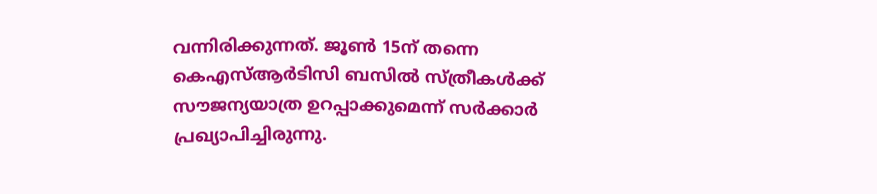വന്നിരിക്കുന്നത്. ജൂണ്‍ 15ന് തന്നെ കെഎസ്ആര്‍ടിസി ബസില്‍ സ്ത്രീകള്‍ക്ക് സൗജന്യയാത്ര ഉറപ്പാക്കുമെന്ന് സര്‍ക്കാര്‍ പ്രഖ്യാപിച്ചിരുന്നു.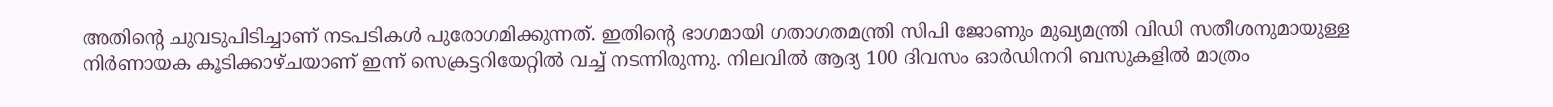അതിന്റെ ചുവടുപിടിച്ചാണ് നടപടികൾ പുരോഗമിക്കുന്നത്. ഇതിന്റെ ഭാഗമായി ഗതാഗതമന്ത്രി സിപി ജോണും മുഖ്യമന്ത്രി വിഡി സതീശനുമായുള്ള നിര്‍ണായക കൂടിക്കാഴ്‌ചയാണ് ഇന്ന് സെക്രട്ടറിയേറ്റില്‍ വച്ച് നടന്നിരുന്നു. നിലവിൽ ആദ്യ 100 ദിവസം ഓര്‍ഡിനറി ബസുകളില്‍ മാത്രം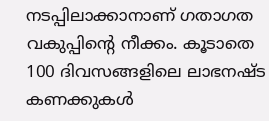നടപ്പിലാക്കാനാണ് ഗതാഗത വകുപ്പിന്റെ നീക്കം. കൂടാതെ 100 ദിവസങ്ങളിലെ ലാഭനഷ്‌ട കണക്കുകള്‍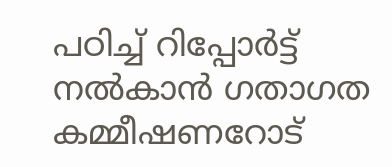പഠിച്ച് റിപ്പോര്‍ട്ട് നല്‍കാന്‍ ഗതാഗത കമ്മീഷണറോട്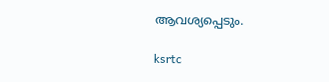ആവശ്യപ്പെടും.

ksrtc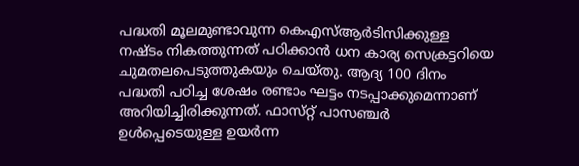പദ്ധതി മൂലമുണ്ടാവുന്ന കെഎസ്ആർടിസിക്കുള്ള നഷ്‌ടം നികത്തുന്നത് പഠിക്കാൻ ധന കാര്യ സെക്രട്ടറിയെ ചുമതലപെടുത്തുകയും ചെയ്‌തു. ആദ്യ 100 ദിനം പദ്ധതി പഠിച്ച ശേഷം രണ്ടാം ഘട്ടം നടപ്പാക്കുമെന്നാണ് അറിയിച്ചിരിക്കുന്നത്. ഫാസ്‌റ്റ് പാസഞ്ചർ ഉൾപ്പെടെയുള്ള ഉയർന്ന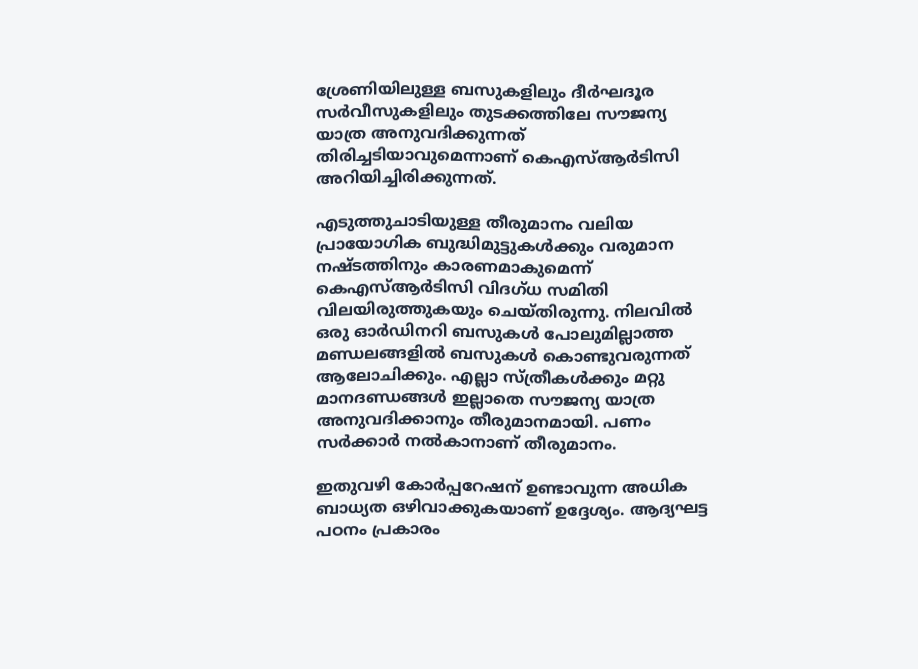ശ്രേണിയിലുള്ള ബസുകളിലും ദീർഘദൂര സർവീസുകളിലും തുടക്കത്തിലേ സൗജന്യ യാത്ര അനുവദിക്കുന്നത് തിരിച്ചടിയാവുമെന്നാണ് കെഎസ്ആർടിസി അറിയിച്ചിരിക്കുന്നത്.

എടുത്തുചാടിയുള്ള തീരുമാനം വലിയ പ്രായോഗിക ബുദ്ധിമുട്ടുകൾക്കും വരുമാന നഷ്‌ടത്തിനും കാരണമാകുമെന്ന് കെഎസ്ആർടിസി വിദഗ്‌ധ സമിതി വിലയിരുത്തുകയും ചെയ്‌തിരുന്നു. നിലവിൽ ഒരു ഓര്‍ഡിനറി ബസുകള്‍ പോലുമില്ലാത്ത മണ്ഡലങ്ങളില്‍ ബസുകള്‍ കൊണ്ടുവരുന്നത് ആലോചിക്കും. എല്ലാ സ്ത്രീകള്‍ക്കും മറ്റു മാനദണ്ഡങ്ങള്‍ ഇല്ലാതെ സൗജന്യ യാത്ര അനുവദിക്കാനും തീരുമാനമായി. പണം സര്‍ക്കാര്‍ നല്‍കാനാണ് തീരുമാനം.

ഇതുവഴി കോർപ്പറേഷന് ഉണ്ടാവുന്ന അധിക ബാധ്യത ഒഴിവാക്കുകയാണ് ഉദ്ദേശ്യം. ആദ്യഘട്ട പഠനം പ്രകാരം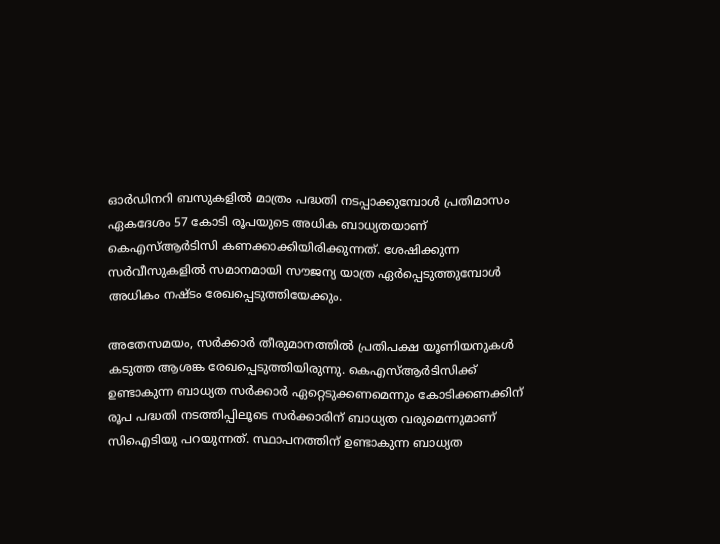ഓർഡിനറി ബസുകളിൽ മാത്രം പദ്ധതി നടപ്പാക്കുമ്പോൾ പ്രതിമാസം ഏകദേശം 57 കോടി രൂപയുടെ അധിക ബാധ്യതയാണ് കെഎസ്ആർടിസി കണക്കാക്കിയിരിക്കുന്നത്. ശേഷിക്കുന്ന സർവീസുകളിൽ സമാനമായി സൗജന്യ യാത്ര ഏർപ്പെടുത്തുമ്പോൾ അധികം നഷ്‌ടം രേഖപ്പെടുത്തിയേക്കും.

അതേസമയം, സർക്കാർ തീരുമാനത്തിൽ പ്രതിപക്ഷ യൂണിയനുകള്‍ കടുത്ത ആശങ്ക രേഖപ്പെടുത്തിയിരുന്നു. കെഎസ്ആര്‍ടിസിക്ക് ഉണ്ടാകുന്ന ബാധ്യത സര്‍ക്കാര്‍ ഏറ്റെടുക്കണമെന്നും കോടിക്കണക്കിന് രൂപ പദ്ധതി നടത്തിപ്പിലൂടെ സര്‍ക്കാരിന് ബാധ്യത വരുമെന്നുമാണ് സിഐടിയു പറയുന്നത്. സ്ഥാപനത്തിന് ഉണ്ടാകുന്ന ബാധ്യത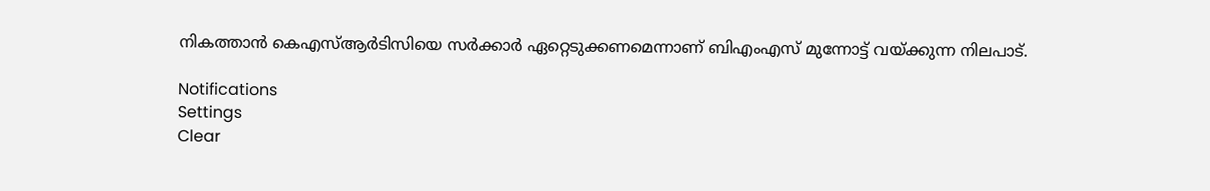നികത്താന്‍ കെഎസ്ആര്‍ടിസിയെ സര്‍ക്കാര്‍ ഏറ്റെടുക്കണമെന്നാണ് ബിഎംഎസ് മുന്നോട്ട് വയ്ക്കുന്ന നിലപാട്.

Notifications
Settings
Clear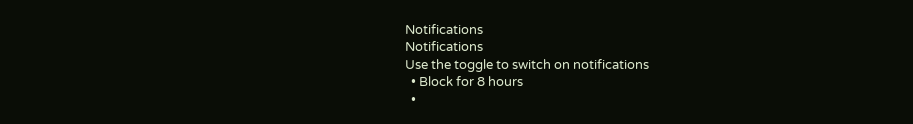Notifications
Notifications
Use the toggle to switch on notifications
  • Block for 8 hours
  •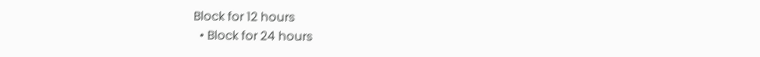Block for 12 hours
  • Block for 24 hours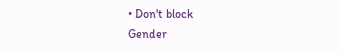• Don't block
Gender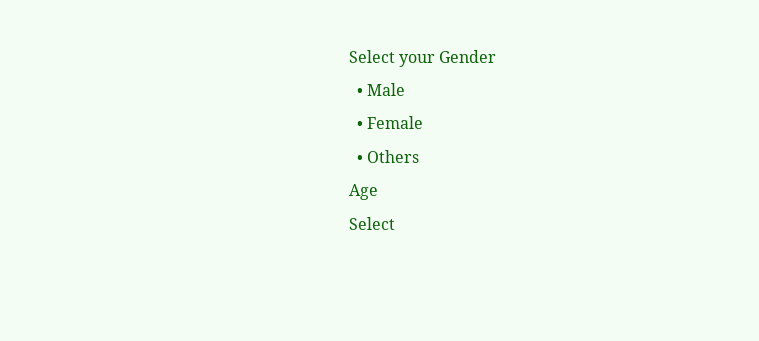Select your Gender
  • Male
  • Female
  • Others
Age
Select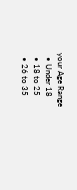your Age Range
  • Under 18
  • 18 to 25
  • 26 to 35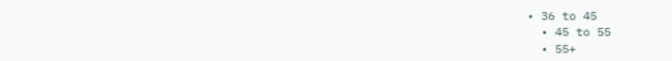• 36 to 45
  • 45 to 55
  • 55+